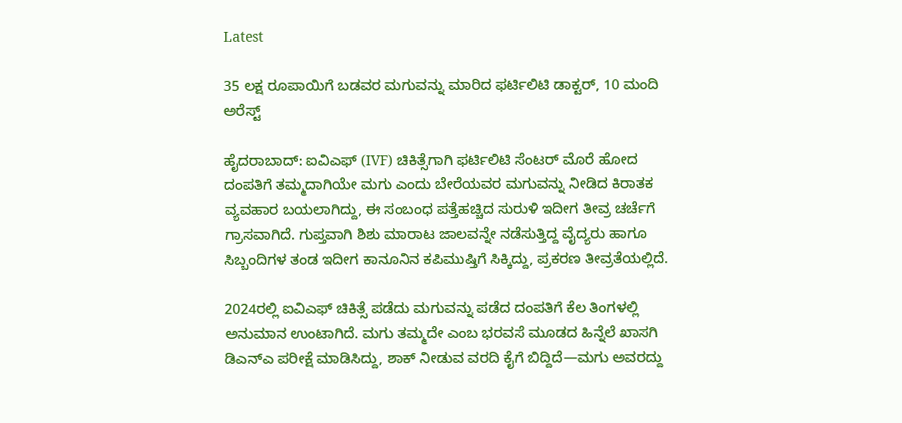Latest

35 ಲಕ್ಷ ರೂಪಾಯಿಗೆ ಬಡವರ ಮಗುವನ್ನು ಮಾರಿದ ಫರ್ಟಿಲಿಟಿ ಡಾಕ್ಟರ್, 10 ಮಂದಿ ಅರೆಸ್ಟ್

ಹೈದರಾಬಾದ್‌: ಐವಿಎಫ್‌ (IVF) ಚಿಕಿತ್ಸೆಗಾಗಿ ಫರ್ಟಿಲಿಟಿ ಸೆಂಟರ್‌ ಮೊರೆ ಹೋದ ದಂಪತಿಗೆ ತಮ್ಮದಾಗಿಯೇ ಮಗು ಎಂದು ಬೇರೆಯವರ ಮಗುವನ್ನು ನೀಡಿದ ಕಿರಾತಕ ವ್ಯವಹಾರ ಬಯಲಾಗಿದ್ದು, ಈ ಸಂಬಂಧ ಪತ್ತೆಹಚ್ಚಿದ ಸುರುಳಿ ಇದೀಗ ತೀವ್ರ ಚರ್ಚೆಗೆ ಗ್ರಾಸವಾಗಿದೆ. ಗುಪ್ತವಾಗಿ ಶಿಶು ಮಾರಾಟ ಜಾಲವನ್ನೇ ನಡೆಸುತ್ತಿದ್ದ ವೈದ್ಯರು ಹಾಗೂ ಸಿಬ್ಬಂದಿಗಳ ತಂಡ ಇದೀಗ ಕಾನೂನಿನ ಕಪಿಮುಷ್ತಿಗೆ ಸಿಕ್ಕಿದ್ದು, ಪ್ರಕರಣ ತೀವ್ರತೆಯಲ್ಲಿದೆ.

2024ರಲ್ಲಿ ಐವಿಎಫ್ ಚಿಕಿತ್ಸೆ ಪಡೆದು ಮಗುವನ್ನು ಪಡೆದ ದಂಪತಿಗೆ ಕೆಲ ತಿಂಗಳಲ್ಲಿ ಅನುಮಾನ ಉಂಟಾಗಿದೆ. ಮಗು ತಮ್ಮದೇ ಎಂಬ ಭರವಸೆ ಮೂಡದ ಹಿನ್ನೆಲೆ ಖಾಸಗಿ ಡಿಎನ್‌ಎ ಪರೀಕ್ಷೆ ಮಾಡಿಸಿದ್ದು, ಶಾಕ್ ನೀಡುವ ವರದಿ ಕೈಗೆ ಬಿದ್ದಿದೆ—ಮಗು ಅವರದ್ದು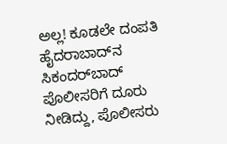ಅಲ್ಲ! ಕೂಡಲೇ ದಂಪತಿ ಹೈದರಾಬಾದ್‌ನ ಸಿಕಂದರ್‌ಬಾದ್‌ ಪೊಲೀಸರಿಗೆ ದೂರು ನೀಡಿದ್ದು, ಪೊಲೀಸರು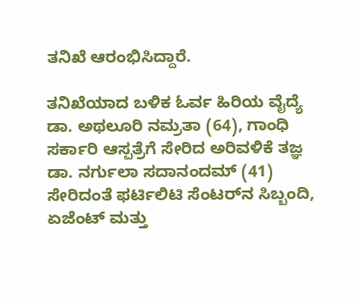ತನಿಖೆ ಆರಂಭಿಸಿದ್ದಾರೆ.

ತನಿಖೆಯಾದ ಬಳಿಕ ಓರ್ವ ಹಿರಿಯ ವೈದ್ಯೆ ಡಾ. ಅಥಲೂರಿ ನಮ್ರತಾ (64), ಗಾಂಧಿ ಸರ್ಕಾರಿ ಆಸ್ಪತ್ರೆಗೆ ಸೇರಿದ ಅರಿವಳಿಕೆ ತಜ್ಞ ಡಾ. ನರ್ಗುಲಾ ಸದಾನಂದಮ್ (41) ಸೇರಿದಂತೆ ಫರ್ಟಿಲಿಟಿ ಸೆಂಟರ್‌ನ ಸಿಬ್ಬಂದಿ, ಏಜೆಂಟ್ ಮತ್ತು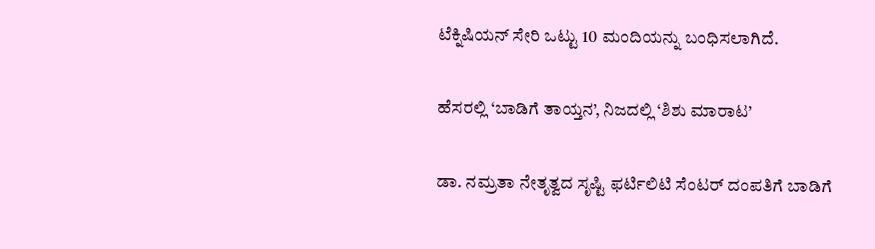ಟೆಕ್ನಿಷಿಯನ್ ಸೇರಿ ಒಟ್ಟು 10 ಮಂದಿಯನ್ನು ಬಂಧಿಸಲಾಗಿದೆ.

ಹೆಸರಲ್ಲಿ ‘ಬಾಡಿಗೆ ತಾಯ್ತನ’, ನಿಜದಲ್ಲಿ ‘ಶಿಶು ಮಾರಾಟ’

ಡಾ. ನಮ್ರತಾ ನೇತೃತ್ವದ ಸೃಷ್ಟಿ ಫರ್ಟಿಲಿಟಿ ಸೆಂಟರ್‌ ದಂಪತಿಗೆ ಬಾಡಿಗೆ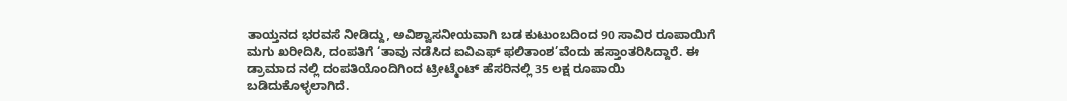ತಾಯ್ತನದ ಭರವಸೆ ನೀಡಿದ್ದು, ಅವಿಶ್ವಾಸನೀಯವಾಗಿ ಬಡ ಕುಟುಂಬದಿಂದ 90 ಸಾವಿರ ರೂಪಾಯಿಗೆ ಮಗು ಖರೀದಿಸಿ, ದಂಪತಿಗೆ ‘ತಾವು ನಡೆಸಿದ ಐವಿಎಫ್‌ ಫಲಿತಾಂಶ’ವೆಂದು ಹಸ್ತಾಂತರಿಸಿದ್ದಾರೆ. ಈ ಡ್ರಾಮಾದ ನಲ್ಲಿ ದಂಪತಿಯೊಂದಿಗಿಂದ ಟ್ರೀಟ್ಮೆಂಟ್‌ ಹೆಸರಿನಲ್ಲಿ 35 ಲಕ್ಷ ರೂಪಾಯಿ ಬಡಿದುಕೊಳ್ಳಲಾಗಿದೆ.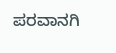ಪರವಾನಗಿ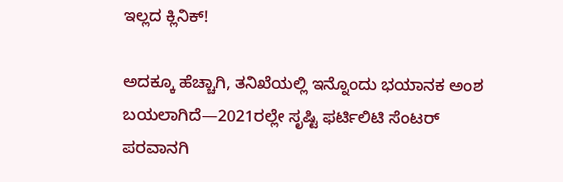ಇಲ್ಲದ ಕ್ಲಿನಿಕ್‌!

ಅದಕ್ಕೂ ಹೆಚ್ಚಾಗಿ, ತನಿಖೆಯಲ್ಲಿ ಇನ್ನೊಂದು ಭಯಾನಕ ಅಂಶ ಬಯಲಾಗಿದೆ—2021ರಲ್ಲೇ ಸೃಷ್ಟಿ ಫರ್ಟಿಲಿಟಿ ಸೆಂಟರ್‌ ಪರವಾನಗಿ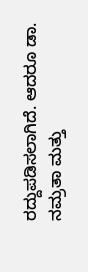ರದ್ದುಪಡಿಸಲಾಗಿದೆ. ಆದರೂ ಡಾ. ನಮ್ರತಾ ಮತ್ತು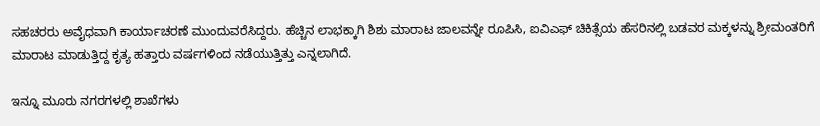ಸಹಚರರು ಅವೈಧವಾಗಿ ಕಾರ್ಯಾಚರಣೆ ಮುಂದುವರೆಸಿದ್ದರು. ಹೆಚ್ಚಿನ ಲಾಭಕ್ಕಾಗಿ ಶಿಶು ಮಾರಾಟ ಜಾಲವನ್ನೇ ರೂಪಿಸಿ, ಐವಿಎಫ್‌ ಚಿಕಿತ್ಸೆಯ ಹೆಸರಿನಲ್ಲಿ ಬಡವರ ಮಕ್ಕಳನ್ನು ಶ್ರೀಮಂತರಿಗೆ ಮಾರಾಟ ಮಾಡುತ್ತಿದ್ದ ಕೃತ್ಯ ಹತ್ತಾರು ವರ್ಷಗಳಿಂದ ನಡೆಯುತ್ತಿತ್ತು ಎನ್ನಲಾಗಿದೆ.

ಇನ್ನೂ ಮೂರು ನಗರಗಳಲ್ಲಿ ಶಾಖೆಗಳು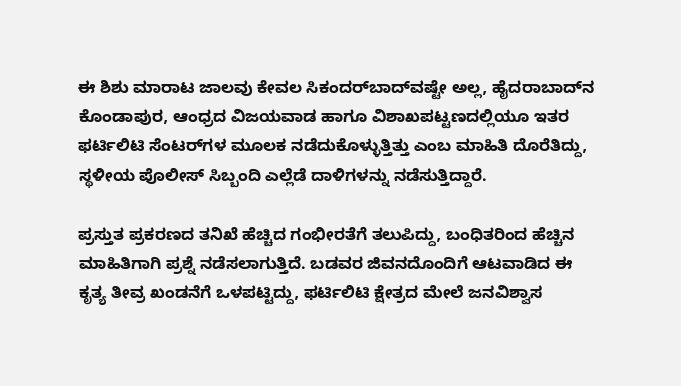ಈ ಶಿಶು ಮಾರಾಟ ಜಾಲವು ಕೇವಲ ಸಿಕಂದರ್‌ಬಾದ್‌ವಷ್ಟೇ ಅಲ್ಲ, ಹೈದರಾಬಾದ್‌ನ ಕೊಂಡಾಪುರ, ಆಂಧ್ರದ ವಿಜಯವಾಡ ಹಾಗೂ ವಿಶಾಖಪಟ್ಟಣದಲ್ಲಿಯೂ ಇತರ ಫರ್ಟಿಲಿಟಿ ಸೆಂಟರ್‌ಗಳ ಮೂಲಕ ನಡೆದುಕೊಳ್ಳುತ್ತಿತ್ತು ಎಂಬ ಮಾಹಿತಿ ದೊರೆತಿದ್ದು, ಸ್ಥಳೀಯ ಪೊಲೀಸ್‌ ಸಿಬ್ಬಂದಿ ಎಲ್ಲೆಡೆ ದಾಳಿಗಳನ್ನು ನಡೆಸುತ್ತಿದ್ದಾರೆ.

ಪ್ರಸ್ತುತ ಪ್ರಕರಣದ ತನಿಖೆ ಹೆಚ್ಚಿದ ಗಂಭೀರತೆಗೆ ತಲುಪಿದ್ದು, ಬಂಧಿತರಿಂದ ಹೆಚ್ಚಿನ ಮಾಹಿತಿಗಾಗಿ ಪ್ರಶ್ನೆ ನಡೆಸಲಾಗುತ್ತಿದೆ. ಬಡವರ ಜಿವನದೊಂದಿಗೆ ಆಟವಾಡಿದ ಈ ಕೃತ್ಯ ತೀವ್ರ ಖಂಡನೆಗೆ ಒಳಪಟ್ಟಿದ್ದು, ಫರ್ಟಿಲಿಟಿ ಕ್ಷೇತ್ರದ ಮೇಲೆ ಜನವಿಶ್ವಾಸ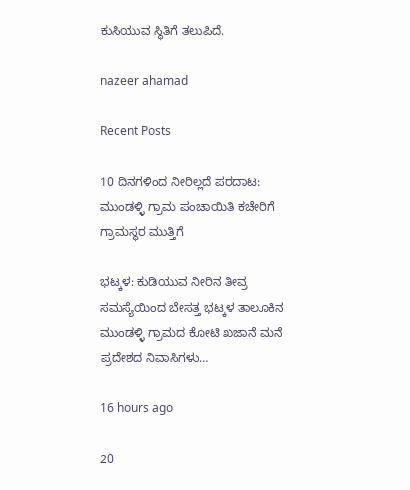ಕುಸಿಯುವ ಸ್ಥಿತಿಗೆ ತಲುಪಿದೆ.

nazeer ahamad

Recent Posts

10 ದಿನಗಳಿಂದ ನೀರಿಲ್ಲದೆ ಪರದಾಟ: ಮುಂಡಳ್ಳಿ ಗ್ರಾಮ ಪಂಚಾಯಿತಿ ಕಚೇರಿಗೆ ಗ್ರಾಮಸ್ಥರ ಮುತ್ತಿಗೆ

ಭಟ್ಕಳ: ಕುಡಿಯುವ ನೀರಿನ ತೀವ್ರ ಸಮಸ್ಯೆಯಿಂದ ಬೇಸತ್ತ ಭಟ್ಕಳ ತಾಲೂಕಿನ ಮುಂಡಳ್ಳಿ ಗ್ರಾಮದ ಕೋಟಿ ಖಜಾನೆ ಮನೆ ಪ್ರದೇಶದ ನಿವಾಸಿಗಳು…

16 hours ago

20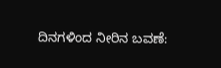ದಿನಗಳಿಂದ ನೀರಿನ ಬವಣೆ: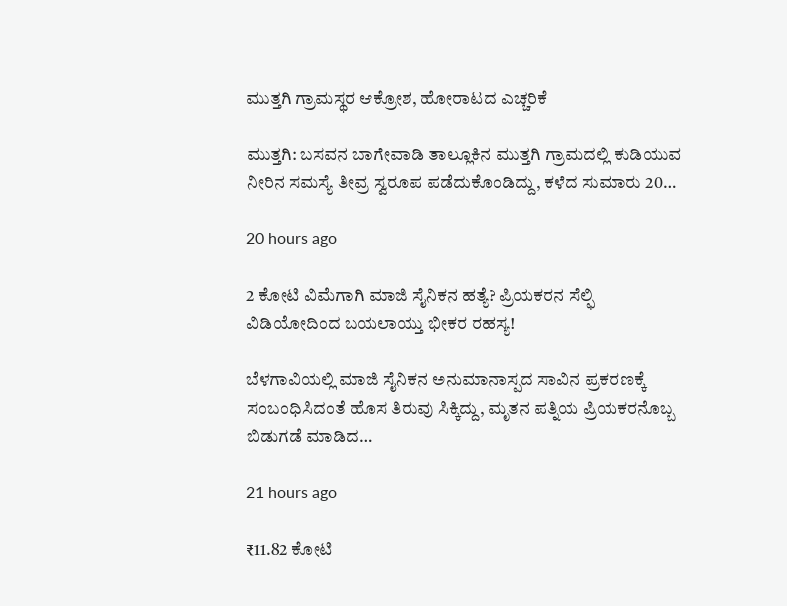ಮುತ್ತಗಿ ಗ್ರಾಮಸ್ಥರ ಆಕ್ರೋಶ, ಹೋರಾಟದ ಎಚ್ಚರಿಕೆ

ಮುತ್ತಗಿ: ಬಸವನ ಬಾಗೇವಾಡಿ ತಾಲ್ಲೂಕಿನ ಮುತ್ತಗಿ ಗ್ರಾಮದಲ್ಲಿ ಕುಡಿಯುವ ನೀರಿನ ಸಮಸ್ಯೆ ತೀವ್ರ ಸ್ವರೂಪ ಪಡೆದುಕೊಂಡಿದ್ದು, ಕಳೆದ ಸುಮಾರು 20…

20 hours ago

2 ಕೋಟಿ ವಿಮೆಗಾಗಿ ಮಾಜಿ ಸೈನಿಕನ ಹತ್ಯೆ? ಪ್ರಿಯಕರನ ಸೆಲ್ಫಿ ವಿಡಿಯೋದಿಂದ ಬಯಲಾಯ್ತು ಭೀಕರ ರಹಸ್ಯ!

ಬೆಳಗಾವಿಯಲ್ಲಿ ಮಾಜಿ ಸೈನಿಕನ ಅನುಮಾನಾಸ್ಪದ ಸಾವಿನ ಪ್ರಕರಣಕ್ಕೆ ಸಂಬಂಧಿಸಿದಂತೆ ಹೊಸ ತಿರುವು ಸಿಕ್ಕಿದ್ದು, ಮೃತನ ಪತ್ನಿಯ ಪ್ರಿಯಕರನೊಬ್ಬ ಬಿಡುಗಡೆ ಮಾಡಿದ…

21 hours ago

₹11.82 ಕೋಟಿ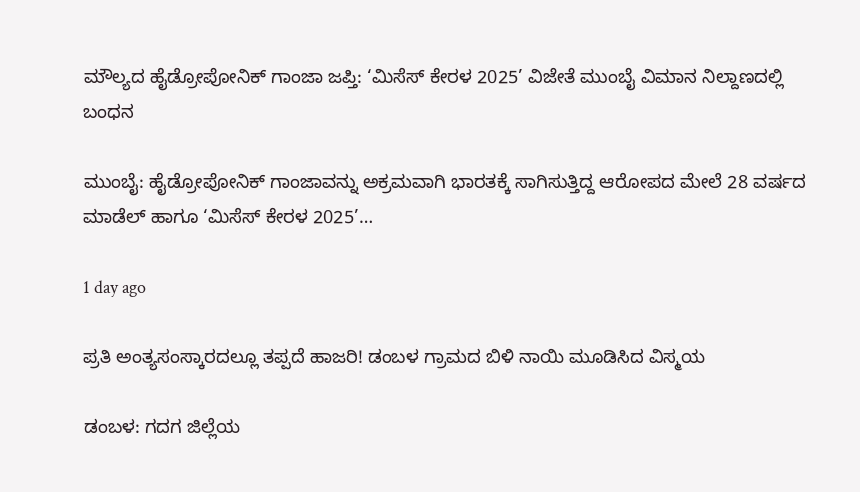ಮೌಲ್ಯದ ಹೈಡ್ರೋಪೋನಿಕ್ ಗಾಂಜಾ ಜಪ್ತಿ: ‘ಮಿಸೆಸ್ ಕೇರಳ 2025’ ವಿಜೇತೆ ಮುಂಬೈ ವಿಮಾನ ನಿಲ್ದಾಣದಲ್ಲಿ ಬಂಧನ

ಮುಂಬೈ: ಹೈಡ್ರೋಪೋನಿಕ್ ಗಾಂಜಾವನ್ನು ಅಕ್ರಮವಾಗಿ ಭಾರತಕ್ಕೆ ಸಾಗಿಸುತ್ತಿದ್ದ ಆರೋಪದ ಮೇಲೆ 28 ವರ್ಷದ ಮಾಡೆಲ್ ಹಾಗೂ ‘ಮಿಸೆಸ್ ಕೇರಳ 2025’…

1 day ago

ಪ್ರತಿ ಅಂತ್ಯಸಂಸ್ಕಾರದಲ್ಲೂ ತಪ್ಪದೆ ಹಾಜರಿ! ಡಂಬಳ ಗ್ರಾಮದ ಬಿಳಿ ನಾಯಿ ಮೂಡಿಸಿದ ವಿಸ್ಮಯ

ಡಂಬಳ: ಗದಗ ಜಿಲ್ಲೆಯ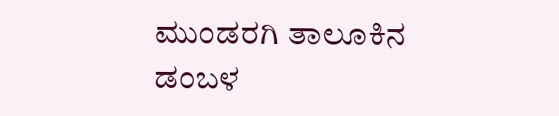ಮುಂಡರಗಿ ತಾಲೂಕಿನ ಡಂಬಳ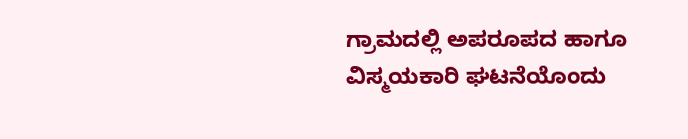ಗ್ರಾಮದಲ್ಲಿ ಅಪರೂಪದ ಹಾಗೂ ವಿಸ್ಮಯಕಾರಿ ಘಟನೆಯೊಂದು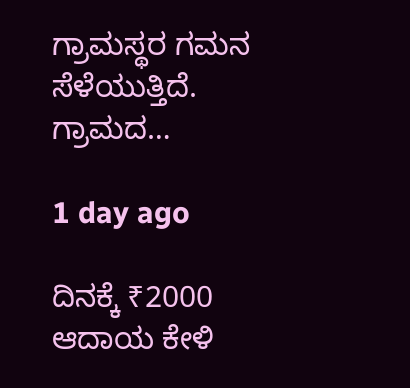ಗ್ರಾಮಸ್ಥರ ಗಮನ ಸೆಳೆಯುತ್ತಿದೆ. ಗ್ರಾಮದ…

1 day ago

ದಿನಕ್ಕೆ ₹2000 ಆದಾಯ ಕೇಳಿ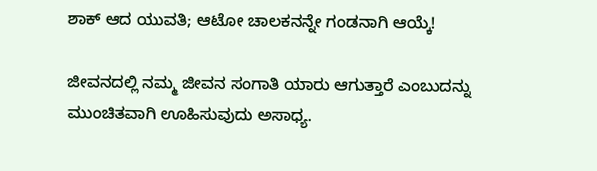ಶಾಕ್ ಆದ ಯುವತಿ; ಆಟೋ ಚಾಲಕನನ್ನೇ ಗಂಡನಾಗಿ ಆಯ್ಕೆ!

ಜೀವನದಲ್ಲಿ ನಮ್ಮ ಜೀವನ ಸಂಗಾತಿ ಯಾರು ಆಗುತ್ತಾರೆ ಎಂಬುದನ್ನು ಮುಂಚಿತವಾಗಿ ಊಹಿಸುವುದು ಅಸಾಧ್ಯ.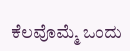ಕೆಲವೊಮ್ಮೆ ಒಂದು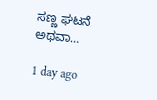ಸಣ್ಣ ಘಟನೆ ಅಥವಾ…

1 day ago